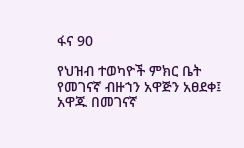ፋና 90

የህዝብ ተወካዮች ምክር ቤት የመገናኛ ብዙኀን አዋጅን አፀደቀ፤ አዋጁ በመገናኛ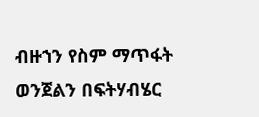ብዙኀን የስም ማጥፋት ወንጀልን በፍትሃብሄር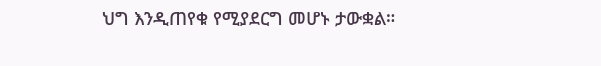ህግ እንዲጠየቁ የሚያደርግ መሆኑ ታውቋል።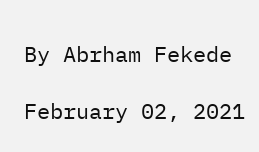By Abrham Fekede

February 02, 2021